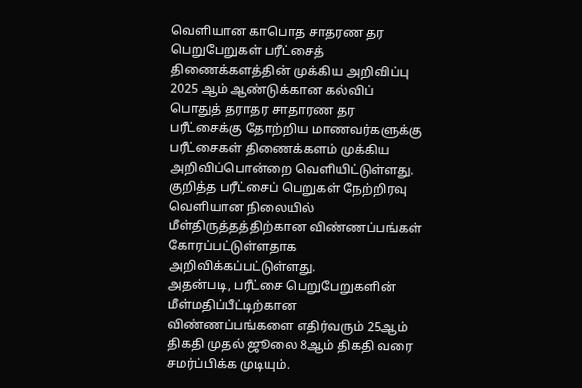வெளியான காபொத சாதரண தர பெறுபேறுகள் பரீட்சைத் திணைக்களத்தின் முக்கிய அறிவிப்பு
2025 ஆம் ஆண்டுக்கான கல்விப் பொதுத் தராதர சாதாரண தர பரீட்சைக்கு தோற்றிய மாணவர்களுக்கு பரீட்சைகள் திணைக்களம் முக்கிய அறிவிப்பொன்றை வெளியிட்டுள்ளது.
குறித்த பரீட்சைப் பெறுகள் நேற்றிரவு வெளியான நிலையில் மீள்திருத்தத்திற்கான விண்ணப்பங்கள் கோரப்பட்டுள்ளதாக அறிவிக்கப்பட்டுள்ளது.
அதன்படி, பரீட்சை பெறுபேறுகளின் மீள்மதிப்பீட்டிற்கான விண்ணப்பங்களை எதிர்வரும் 25ஆம் திகதி முதல் ஜூலை 8ஆம் திகதி வரை சமர்ப்பிக்க முடியும்.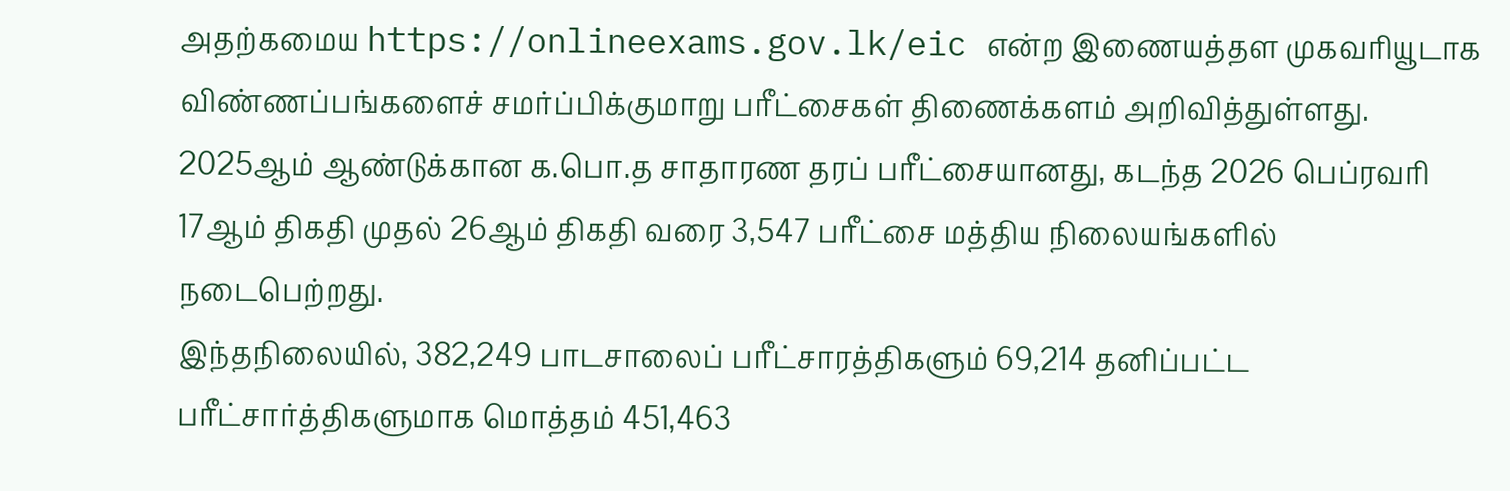அதற்கமைய https://onlineexams.gov.lk/eic என்ற இணையத்தள முகவரியூடாக விண்ணப்பங்களைச் சமர்ப்பிக்குமாறு பரீட்சைகள் திணைக்களம் அறிவித்துள்ளது.
2025ஆம் ஆண்டுக்கான க.பொ.த சாதாரண தரப் பரீட்சையானது, கடந்த 2026 பெப்ரவரி 17ஆம் திகதி முதல் 26ஆம் திகதி வரை 3,547 பரீட்சை மத்திய நிலையங்களில் நடைபெற்றது.
இந்தநிலையில், 382,249 பாடசாலைப் பரீட்சாரத்திகளும் 69,214 தனிப்பட்ட பரீட்சார்த்திகளுமாக மொத்தம் 451,463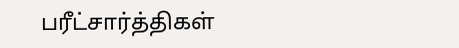பரீட்சார்த்திகள்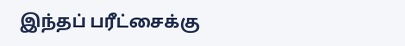இந்தப் பரீட்சைக்கு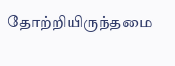தோற்றியிருந்தமை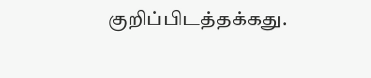குறிப்பிடத்தக்கது.